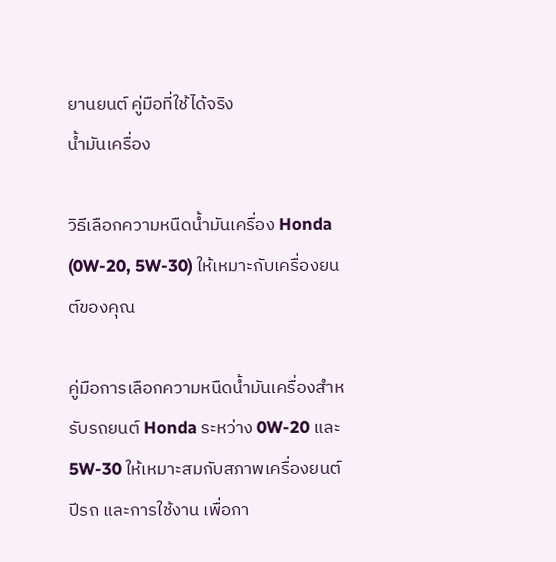ยานยนต์ คู่มือที่ใช้ได้จริง
น้ำมันเครื่อง

วิธีเลือกความหนืดน้ำมันเครื่อง Honda (0W-20, 5W-30) ให้เหมาะกับเครื่องยนต์ของคุณ

คู่มือการเลือกความหนืดน้ำมันเครื่องสำหรับรถยนต์ Honda ระหว่าง 0W-20 และ 5W-30 ให้เหมาะสมกับสภาพเครื่องยนต์ ปีรถ และการใช้งาน เพื่อกา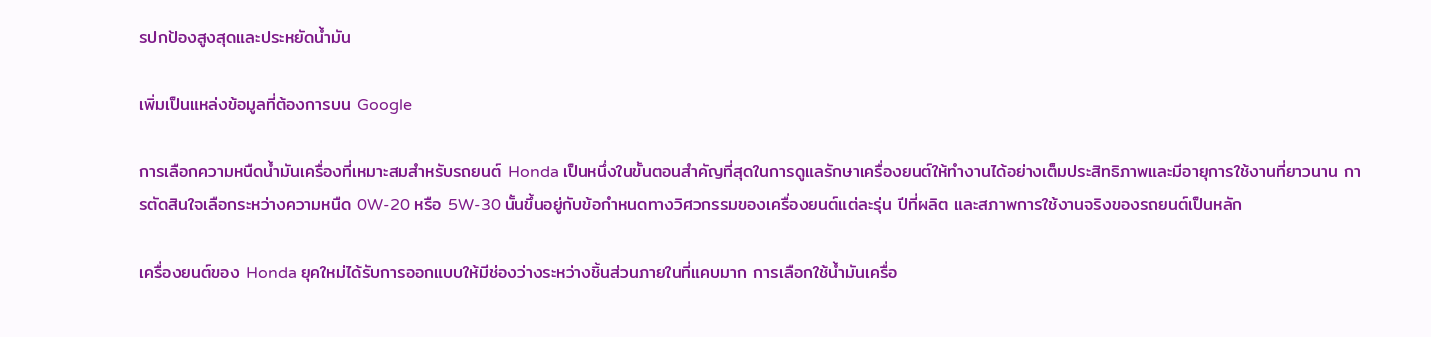รปกป้องสูงสุดและประหยัดน้ำมัน

เพิ่มเป็นแหล่งข้อมูลที่ต้องการบน Google

การเลือกความหนืดน้ำมันเครื่องที่เหมาะสมสำหรับรถยนต์ Honda เป็นหนึ่งในขั้นตอนสำคัญที่สุดในการดูแลรักษาเครื่องยนต์ให้ทำงานได้อย่างเต็มประสิทธิภาพและมีอายุการใช้งานที่ยาวนาน การตัดสินใจเลือกระหว่างความหนืด 0W-20 หรือ 5W-30 นั้นขึ้นอยู่กับข้อกำหนดทางวิศวกรรมของเครื่องยนต์แต่ละรุ่น ปีที่ผลิต และสภาพการใช้งานจริงของรถยนต์เป็นหลัก

เครื่องยนต์ของ Honda ยุคใหม่ได้รับการออกแบบให้มีช่องว่างระหว่างชิ้นส่วนภายในที่แคบมาก การเลือกใช้น้ำมันเครื่อ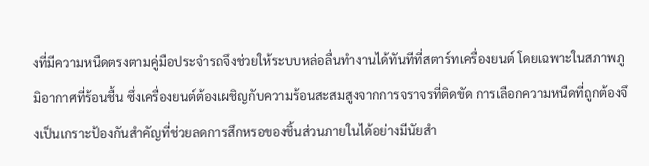งที่มีความหนืดตรงตามคู่มือประจำรถจึงช่วยให้ระบบหล่อลื่นทำงานได้ทันทีที่สตาร์ทเครื่องยนต์ โดยเฉพาะในสภาพภูมิอากาศที่ร้อนชื้น ซึ่งเครื่องยนต์ต้องเผชิญกับความร้อนสะสมสูงจากการจราจรที่ติดขัด การเลือกความหนืดที่ถูกต้องจึงเป็นเกราะป้องกันสำคัญที่ช่วยลดการสึกหรอของชิ้นส่วนภายในได้อย่างมีนัยสำ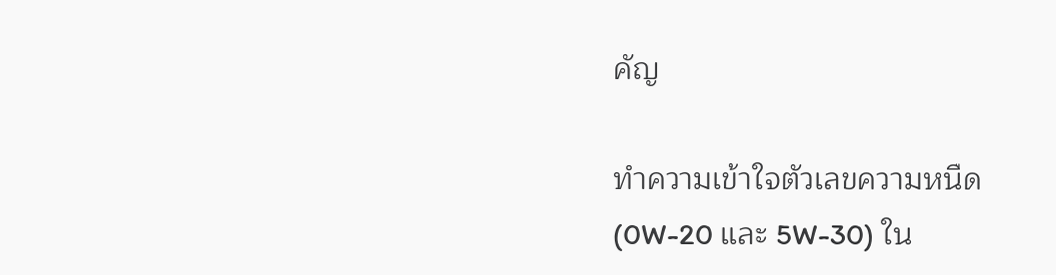คัญ

ทำความเข้าใจตัวเลขความหนืด (0W-20 และ 5W-30) ใน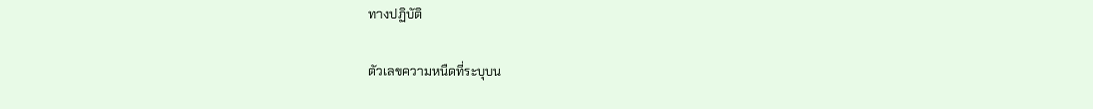ทางปฏิบัติ

ตัวเลขความหนืดที่ระบุบน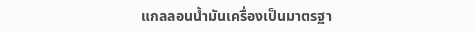แกลลอนน้ำมันเครื่องเป็นมาตรฐา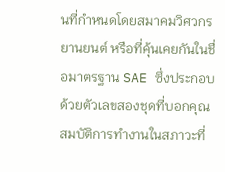นที่กำหนดโดยสมาคมวิศวกรยานยนต์ หรือที่คุ้นเคยกันในชื่อมาตรฐาน SAE ซึ่งประกอบด้วยตัวเลขสองชุดที่บอกคุณสมบัติการทำงานในสภาวะที่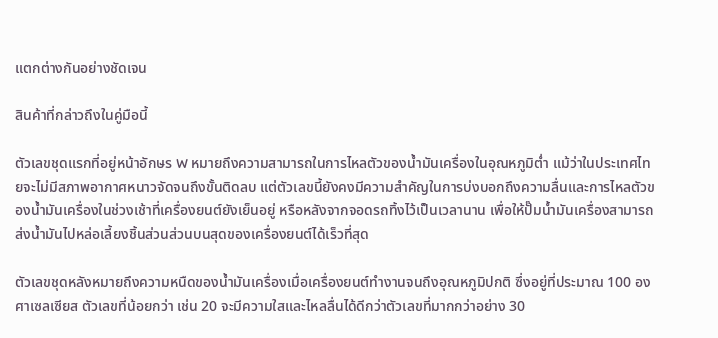แตกต่างกันอย่างชัดเจน

สินค้าที่กล่าวถึงในคู่มือนี้

ตัวเลขชุดแรกที่อยู่หน้าอักษร W หมายถึงความสามารถในการไหลตัวของน้ำมันเครื่องในอุณหภูมิต่ำ แม้ว่าในประเทศไทยจะไม่มีสภาพอากาศหนาวจัดจนถึงขั้นติดลบ แต่ตัวเลขนี้ยังคงมีความสำคัญในการบ่งบอกถึงความลื่นและการไหลตัวของน้ำมันเครื่องในช่วงเช้าที่เครื่องยนต์ยังเย็นอยู่ หรือหลังจากจอดรถทิ้งไว้เป็นเวลานาน เพื่อให้ปั๊มน้ำมันเครื่องสามารถส่งน้ำมันไปหล่อเลี้ยงชิ้นส่วนส่วนบนสุดของเครื่องยนต์ได้เร็วที่สุด

ตัวเลขชุดหลังหมายถึงความหนืดของน้ำมันเครื่องเมื่อเครื่องยนต์ทำงานจนถึงอุณหภูมิปกติ ซึ่งอยู่ที่ประมาณ 100 องศาเซลเซียส ตัวเลขที่น้อยกว่า เช่น 20 จะมีความใสและไหลลื่นได้ดีกว่าตัวเลขที่มากกว่าอย่าง 30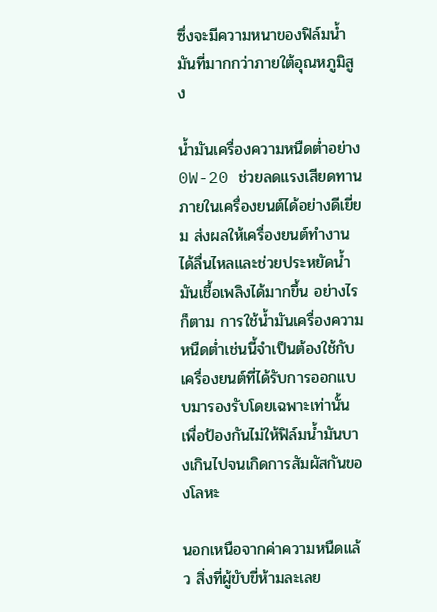ซึ่งจะมีความหนาของฟิล์มน้ำมันที่มากกว่าภายใต้อุณหภูมิสูง

น้ำมันเครื่องความหนืดต่ำอย่าง 0W-20 ช่วยลดแรงเสียดทานภายในเครื่องยนต์ได้อย่างดีเยี่ยม ส่งผลให้เครื่องยนต์ทำงานได้ลื่นไหลและช่วยประหยัดน้ำมันเชื้อเพลิงได้มากขึ้น อย่างไรก็ตาม การใช้น้ำมันเครื่องความหนืดต่ำเช่นนี้จำเป็นต้องใช้กับเครื่องยนต์ที่ได้รับการออกแบบมารองรับโดยเฉพาะเท่านั้น เพื่อป้องกันไม่ให้ฟิล์มน้ำมันบางเกินไปจนเกิดการสัมผัสกันของโลหะ

นอกเหนือจากค่าความหนืดแล้ว สิ่งที่ผู้ขับขี่ห้ามละเลย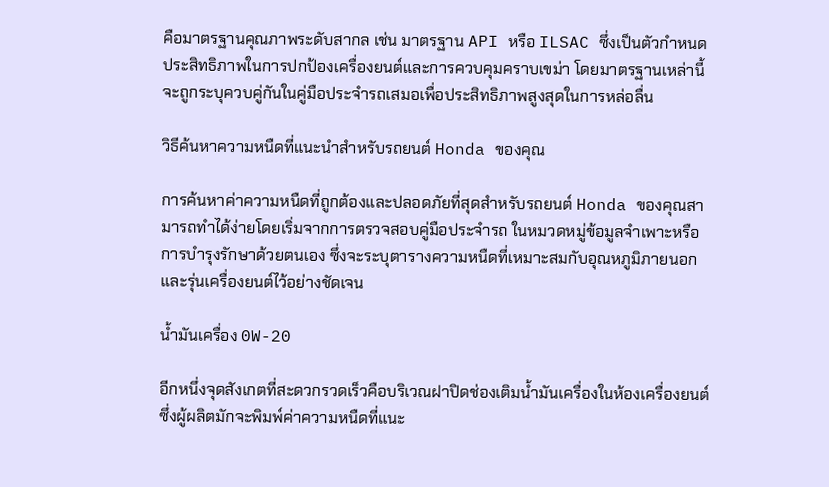คือมาตรฐานคุณภาพระดับสากล เช่น มาตรฐาน API หรือ ILSAC ซึ่งเป็นตัวกำหนดประสิทธิภาพในการปกป้องเครื่องยนต์และการควบคุมคราบเขม่า โดยมาตรฐานเหล่านี้จะถูกระบุควบคู่กันในคู่มือประจำรถเสมอเพื่อประสิทธิภาพสูงสุดในการหล่อลื่น

วิธีค้นหาความหนืดที่แนะนำสำหรับรถยนต์ Honda ของคุณ

การค้นหาค่าความหนืดที่ถูกต้องและปลอดภัยที่สุดสำหรับรถยนต์ Honda ของคุณสามารถทำได้ง่ายโดยเริ่มจากการตรวจสอบคู่มือประจำรถ ในหมวดหมู่ข้อมูลจำเพาะหรือการบำรุงรักษาด้วยตนเอง ซึ่งจะระบุตารางความหนืดที่เหมาะสมกับอุณหภูมิภายนอกและรุ่นเครื่องยนต์ไว้อย่างชัดเจน

น้ำมันเครื่อง 0W-20

อีกหนึ่งจุดสังเกตที่สะดวกรวดเร็วคือบริเวณฝาปิดช่องเติมน้ำมันเครื่องในห้องเครื่องยนต์ ซึ่งผู้ผลิตมักจะพิมพ์ค่าความหนืดที่แนะ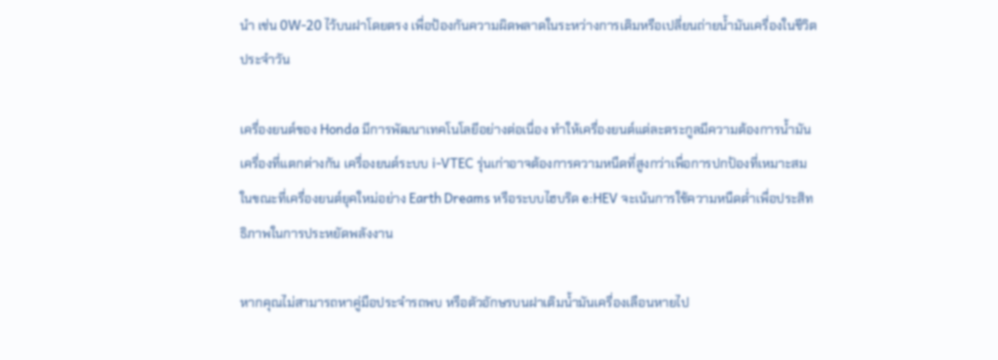นำ เช่น 0W-20 ไว้บนฝาโดยตรง เพื่อป้องกันความผิดพลาดในระหว่างการเติมหรือเปลี่ยนถ่ายน้ำมันเครื่องในชีวิตประจำวัน

เครื่องยนต์ของ Honda มีการพัฒนาเทคโนโลยีอย่างต่อเนื่อง ทำให้เครื่องยนต์แต่ละตระกูลมีความต้องการน้ำมันเครื่องที่แตกต่างกัน เครื่องยนต์ระบบ i-VTEC รุ่นเก่าอาจต้องการความหนืดที่สูงกว่าเพื่อการปกป้องที่เหมาะสม ในขณะที่เครื่องยนต์ยุคใหม่อย่าง Earth Dreams หรือระบบไฮบริด e:HEV จะเน้นการใช้ความหนืดต่ำเพื่อประสิทธิภาพในการประหยัดพลังงาน

หากคุณไม่สามารถหาคู่มือประจำรถพบ หรือตัวอักษรบนฝาเติมน้ำมันเครื่องเลือนหายไป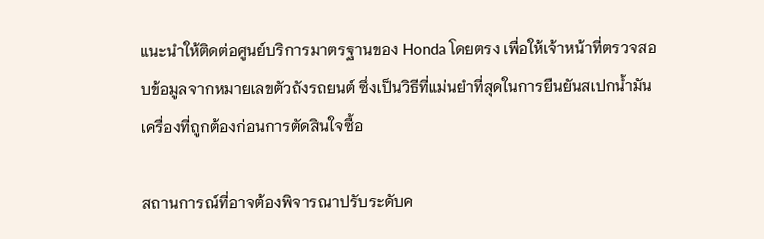แนะนำให้ติดต่อศูนย์บริการมาตรฐานของ Honda โดยตรง เพื่อให้เจ้าหน้าที่ตรวจสอบข้อมูลจากหมายเลขตัวถังรถยนต์ ซึ่งเป็นวิธีที่แม่นยำที่สุดในการยืนยันสเปกน้ำมันเครื่องที่ถูกต้องก่อนการตัดสินใจซื้อ

สถานการณ์ที่อาจต้องพิจารณาปรับระดับค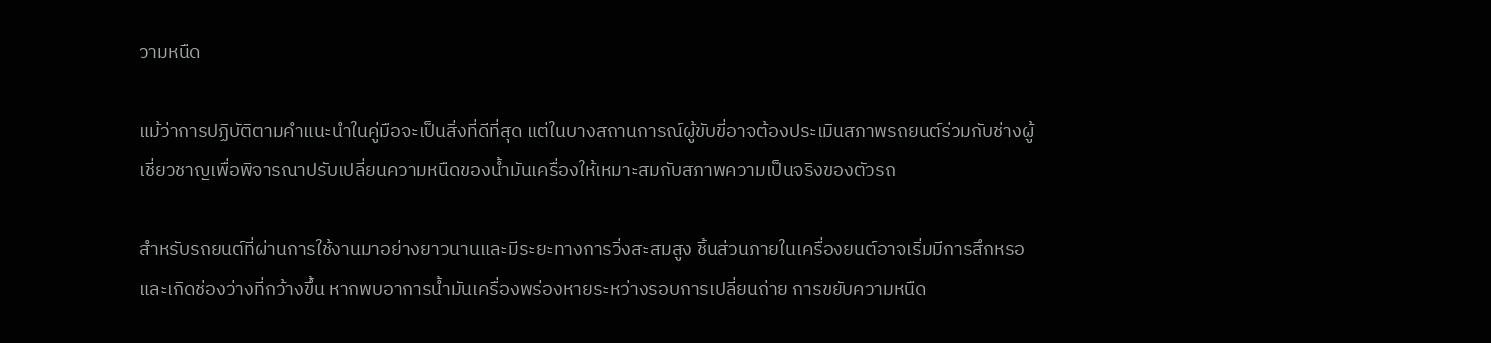วามหนืด

แม้ว่าการปฏิบัติตามคำแนะนำในคู่มือจะเป็นสิ่งที่ดีที่สุด แต่ในบางสถานการณ์ผู้ขับขี่อาจต้องประเมินสภาพรถยนต์ร่วมกับช่างผู้เชี่ยวชาญเพื่อพิจารณาปรับเปลี่ยนความหนืดของน้ำมันเครื่องให้เหมาะสมกับสภาพความเป็นจริงของตัวรถ

สำหรับรถยนต์ที่ผ่านการใช้งานมาอย่างยาวนานและมีระยะทางการวิ่งสะสมสูง ชิ้นส่วนภายในเครื่องยนต์อาจเริ่มมีการสึกหรอและเกิดช่องว่างที่กว้างขึ้น หากพบอาการน้ำมันเครื่องพร่องหายระหว่างรอบการเปลี่ยนถ่าย การขยับความหนืด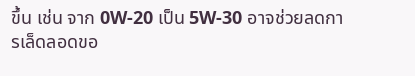ขึ้น เช่น จาก 0W-20 เป็น 5W-30 อาจช่วยลดการเล็ดลอดขอ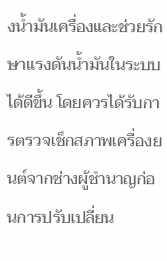งน้ำมันเครื่องและช่วยรักษาแรงดันน้ำมันในระบบได้ดีขึ้น โดยควรได้รับการตรวจเช็กสภาพเครื่องยนต์จากช่างผู้ชำนาญก่อนการปรับเปลี่ยน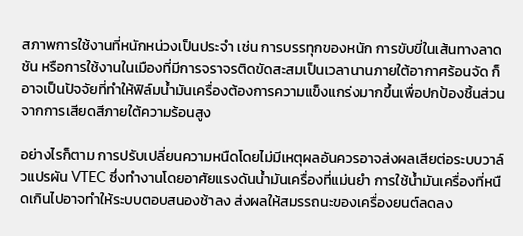สภาพการใช้งานที่หนักหน่วงเป็นประจำ เช่น การบรรทุกของหนัก การขับขี่ในเส้นทางลาดชัน หรือการใช้งานในเมืองที่มีการจราจรติดขัดสะสมเป็นเวลานานภายใต้อากาศร้อนจัด ก็อาจเป็นปัจจัยที่ทำให้ฟิล์มน้ำมันเครื่องต้องการความแข็งแกร่งมากขึ้นเพื่อปกป้องชิ้นส่วนจากการเสียดสีภายใต้ความร้อนสูง

อย่างไรก็ตาม การปรับเปลี่ยนความหนืดโดยไม่มีเหตุผลอันควรอาจส่งผลเสียต่อระบบวาล์วแปรผัน VTEC ซึ่งทำงานโดยอาศัยแรงดันน้ำมันเครื่องที่แม่นยำ การใช้น้ำมันเครื่องที่หนืดเกินไปอาจทำให้ระบบตอบสนองช้าลง ส่งผลให้สมรรถนะของเครื่องยนต์ลดลง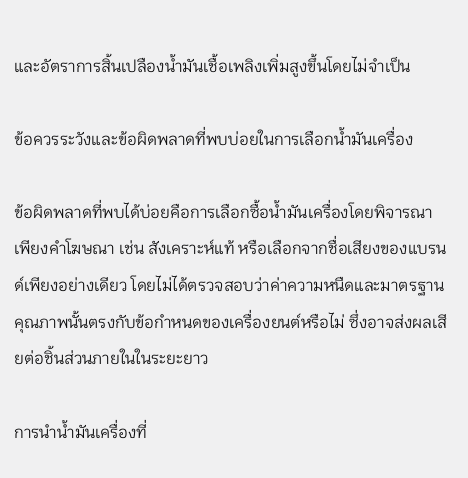และอัตราการสิ้นเปลืองน้ำมันเชื้อเพลิงเพิ่มสูงขึ้นโดยไม่จำเป็น

ข้อควรระวังและข้อผิดพลาดที่พบบ่อยในการเลือกน้ำมันเครื่อง

ข้อผิดพลาดที่พบได้บ่อยคือการเลือกซื้อน้ำมันเครื่องโดยพิจารณาเพียงคำโฆษณา เช่น สังเคราะห์แท้ หรือเลือกจากชื่อเสียงของแบรนด์เพียงอย่างเดียว โดยไม่ได้ตรวจสอบว่าค่าความหนืดและมาตรฐานคุณภาพนั้นตรงกับข้อกำหนดของเครื่องยนต์หรือไม่ ซึ่งอาจส่งผลเสียต่อชิ้นส่วนภายในในระยะยาว

การนำน้ำมันเครื่องที่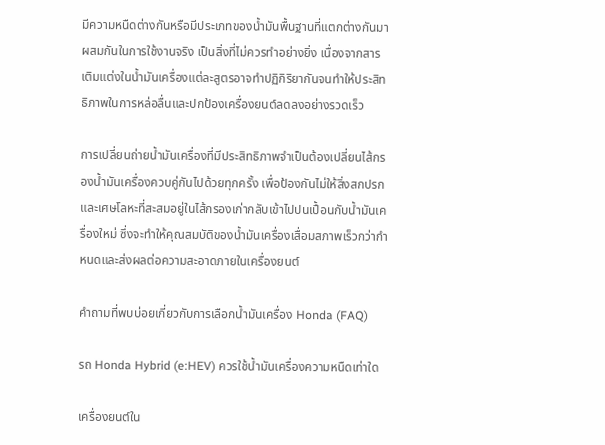มีความหนืดต่างกันหรือมีประเภทของน้ำมันพื้นฐานที่แตกต่างกันมาผสมกันในการใช้งานจริง เป็นสิ่งที่ไม่ควรทำอย่างยิ่ง เนื่องจากสารเติมแต่งในน้ำมันเครื่องแต่ละสูตรอาจทำปฏิกิริยากันจนทำให้ประสิทธิภาพในการหล่อลื่นและปกป้องเครื่องยนต์ลดลงอย่างรวดเร็ว

การเปลี่ยนถ่ายน้ำมันเครื่องที่มีประสิทธิภาพจำเป็นต้องเปลี่ยนไส้กรองน้ำมันเครื่องควบคู่กันไปด้วยทุกครั้ง เพื่อป้องกันไม่ให้สิ่งสกปรกและเศษโลหะที่สะสมอยู่ในไส้กรองเก่ากลับเข้าไปปนเปื้อนกับน้ำมันเครื่องใหม่ ซึ่งจะทำให้คุณสมบัติของน้ำมันเครื่องเสื่อมสภาพเร็วกว่ากำหนดและส่งผลต่อความสะอาดภายในเครื่องยนต์

คำถามที่พบบ่อยเกี่ยวกับการเลือกน้ำมันเครื่อง Honda (FAQ)

รถ Honda Hybrid (e:HEV) ควรใช้น้ำมันเครื่องความหนืดเท่าใด

เครื่องยนต์ใน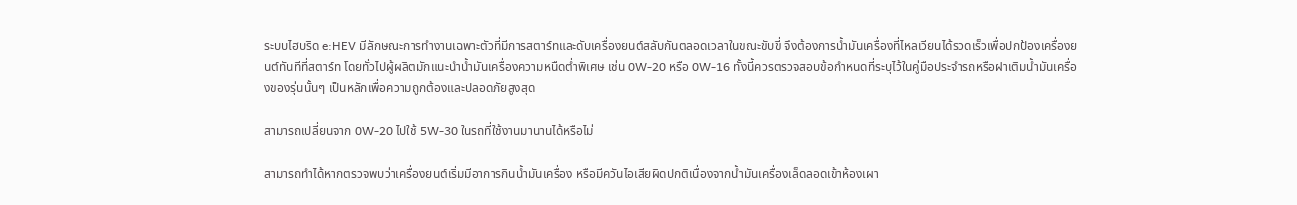ระบบไฮบริด e:HEV มีลักษณะการทำงานเฉพาะตัวที่มีการสตาร์ทและดับเครื่องยนต์สลับกันตลอดเวลาในขณะขับขี่ จึงต้องการน้ำมันเครื่องที่ไหลเวียนได้รวดเร็วเพื่อปกป้องเครื่องยนต์ทันทีที่สตาร์ท โดยทั่วไปผู้ผลิตมักแนะนำน้ำมันเครื่องความหนืดต่ำพิเศษ เช่น 0W-20 หรือ 0W-16 ทั้งนี้ควรตรวจสอบข้อกำหนดที่ระบุไว้ในคู่มือประจำรถหรือฝาเติมน้ำมันเครื่องของรุ่นนั้นๆ เป็นหลักเพื่อความถูกต้องและปลอดภัยสูงสุด

สามารถเปลี่ยนจาก 0W-20 ไปใช้ 5W-30 ในรถที่ใช้งานมานานได้หรือไม่

สามารถทำได้หากตรวจพบว่าเครื่องยนต์เริ่มมีอาการกินน้ำมันเครื่อง หรือมีควันไอเสียผิดปกติเนื่องจากน้ำมันเครื่องเล็ดลอดเข้าห้องเผา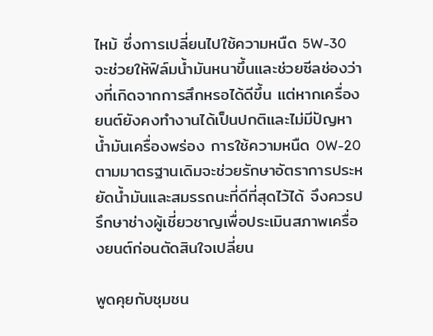ไหม้ ซึ่งการเปลี่ยนไปใช้ความหนืด 5W-30 จะช่วยให้ฟิล์มน้ำมันหนาขึ้นและช่วยซีลช่องว่างที่เกิดจากการสึกหรอได้ดีขึ้น แต่หากเครื่องยนต์ยังคงทำงานได้เป็นปกติและไม่มีปัญหาน้ำมันเครื่องพร่อง การใช้ความหนืด 0W-20 ตามมาตรฐานเดิมจะช่วยรักษาอัตราการประหยัดน้ำมันและสมรรถนะที่ดีที่สุดไว้ได้ จึงควรปรึกษาช่างผู้เชี่ยวชาญเพื่อประเมินสภาพเครื่องยนต์ก่อนตัดสินใจเปลี่ยน

พูดคุยกับชุมชน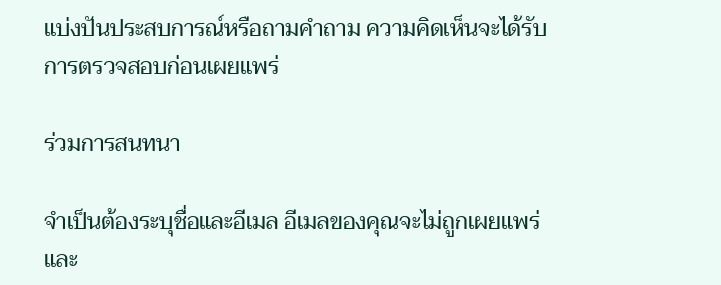แบ่งปันประสบการณ์หรือถามคำถาม ความคิดเห็นจะได้รับการตรวจสอบก่อนเผยแพร่

ร่วมการสนทนา

จำเป็นต้องระบุชื่อและอีเมล อีเมลของคุณจะไม่ถูกเผยแพร่ และ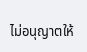ไม่อนุญาตให้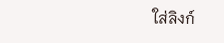ใส่ลิงก์